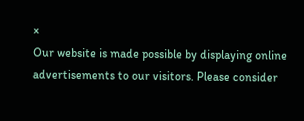×
Our website is made possible by displaying online advertisements to our visitors. Please consider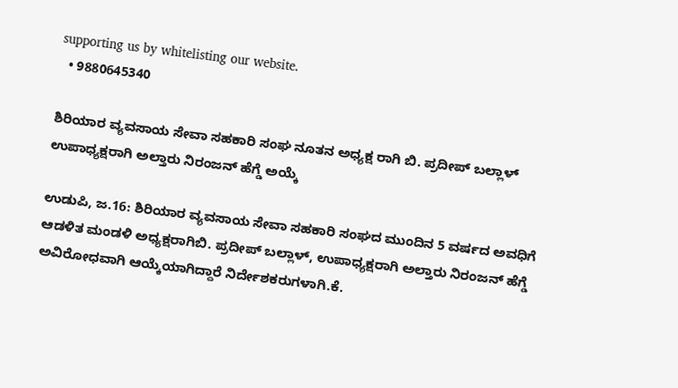supporting us by whitelisting our website.
  • 9880645340

ಶಿರಿಯಾರ ವ್ಯವಸಾಯ ಸೇವಾ ಸಹಕಾರಿ ಸಂಘ ನೂತನ ಅಧ್ಯಕ್ಷ ರಾಗಿ ಬಿ. ಪ್ರದೀಪ್ ಬಲ್ಲಾಳ್ ಉಪಾಧ್ಯಕ್ಷರಾಗಿ ಅಲ್ತಾರು ನಿರಂಜನ್ ಹೆಗ್ಡೆ ಅಯ್ಕೆ

ಉಡುಪಿ, ಜ.16: ಶಿರಿಯಾರ ವ್ಯವಸಾಯ ಸೇವಾ ಸಹಕಾರಿ ಸಂಘದ ಮುಂದಿನ 5 ವರ್ಷದ ಅವಧಿಗೆ ಆಡಳಿತ ಮಂಡಳಿ ಅಧ್ಯಕ್ಷರಾಗಿಬಿ. ಪ್ರದೀಪ್ ಬಲ್ಲಾಳ್, ಉಪಾಧ್ಯಕ್ಷರಾಗಿ ಅಲ್ತಾರು ನಿರಂಜನ್ ಹೆಗ್ಡೆ ಅವಿರೋಧವಾಗಿ ಆಯ್ಕೆಯಾಗಿದ್ದಾರೆ ನಿರ್ದೇಶಕರುಗಳಾಗಿ.ಕೆ.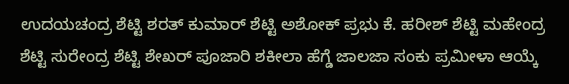ಉದಯಚಂದ್ರ ಶೆಟ್ಟಿ ಶರತ್ ಕುಮಾರ್ ಶೆಟ್ಟಿ ಅಶೋಕ್ ಪ್ರಭು ಕೆ. ಹರೀಶ್ ಶೆಟ್ಟಿ ಮಹೇಂದ್ರ ಶೆಟ್ಟಿ ಸುರೇಂದ್ರ ಶೆಟ್ಟಿ ಶೇಖರ್ ಪೂಜಾರಿ ಶಕೀಲಾ ಹೆಗ್ಡೆ ಜಾಲಜಾ ಸಂಕು ಪ್ರಮೀಳಾ ಆಯ್ಕೆ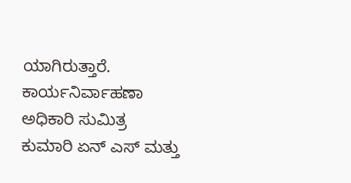ಯಾಗಿರುತ್ತಾರೆ.  ಕಾರ್ಯನಿರ್ವಾಹಣಾ ಅಧಿಕಾರಿ ಸುಮಿತ್ರ ಕುಮಾರಿ ಏನ್ ಎಸ್ ಮತ್ತು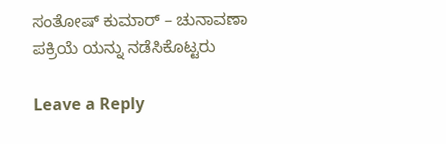ಸಂತೋಷ್ ಕುಮಾರ್ – ಚುನಾವಣಾ ಪಕ್ರಿಯೆ ಯನ್ನು ನಡೆಸಿಕೊಟ್ಟರು

Leave a Reply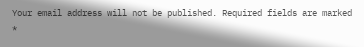Your email address will not be published. Required fields are marked *